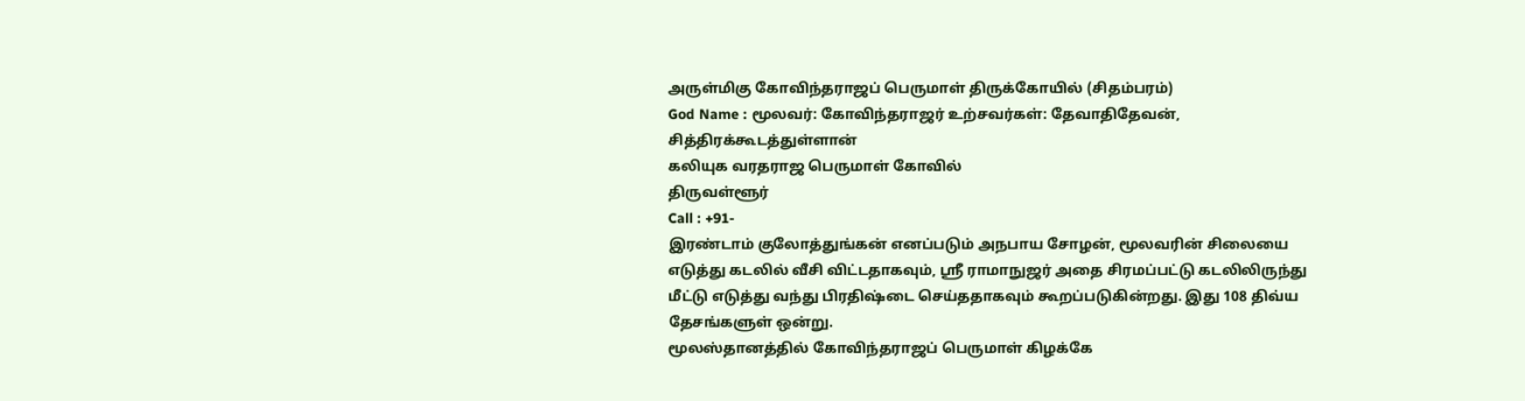அருள்மிகு கோவிந்தராஜப் பெருமாள் திருக்கோயில் (சிதம்பரம்)
God Name : மூலவர்: கோவிந்தராஜர் உற்சவர்கள்: தேவாதிதேவன், சித்திரக்கூடத்துள்ளான்
கலியுக வரதராஜ பெருமாள் கோவில்
திருவள்ளூர்
Call : +91-
இரண்டாம் குலோத்துங்கன் எனப்படும் அநபாய சோழன், மூலவரின் சிலையை எடுத்து கடலில் வீசி விட்டதாகவும், ஸ்ரீ ராமாநுஜர் அதை சிரமப்பட்டு கடலிலிருந்து மீட்டு எடுத்து வந்து பிரதிஷ்டை செய்ததாகவும் கூறப்படுகின்றது. இது 108 திவ்ய தேசங்களுள் ஒன்று.
மூலஸ்தானத்தில் கோவிந்தராஜப் பெருமாள் கிழக்கே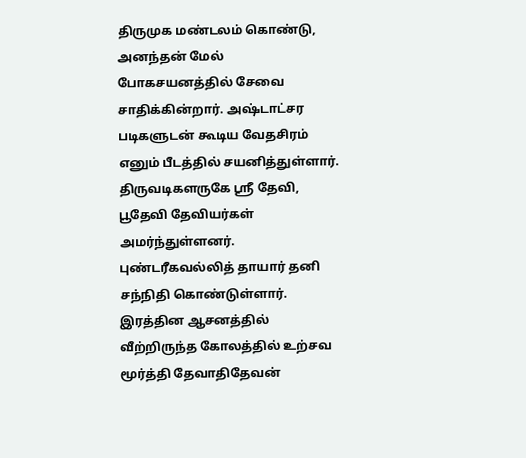திருமுக மண்டலம் கொண்டு, அனந்தன் மேல் போகசயனத்தில் சேவை சாதிக்கின்றார். அஷ்டாட்சர படிகளுடன் கூடிய வேதசிரம் எனும் பீடத்தில் சயனித்துள்ளார். திருவடிகளருகே ஸ்ரீ தேவி, பூதேவி தேவியர்கள் அமர்ந்துள்ளனர். புண்டரீகவல்லித் தாயார் தனி சந்நிதி கொண்டுள்ளார். இரத்தின ஆசனத்தில் வீற்றிருந்த கோலத்தில் உற்சவ மூர்த்தி தேவாதிதேவன்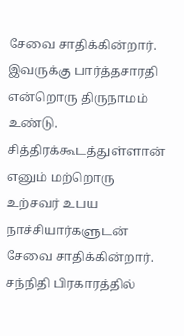சேவை சாதிக்கின்றார். இவருக்கு பார்த்தசாரதி என்றொரு திருநாமம் உண்டு. சித்திரக்கூடத்துள்ளான் எனும் மற்றொரு உற்சவர் உபய நாச்சியார்களுடன் சேவை சாதிக்கின்றார். சந்நிதி பிரகாரத்தில்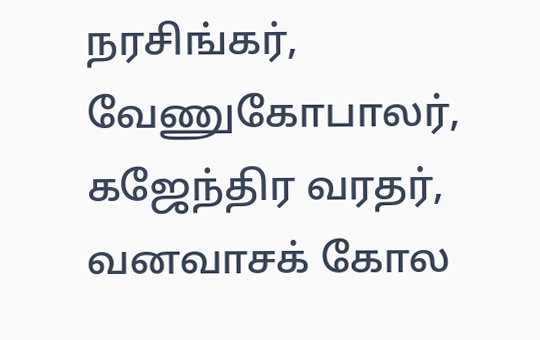நரசிங்கர், வேணுகோபாலர், கஜேந்திர வரதர், வனவாசக் கோல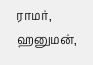ராமர், ஹனுமன்,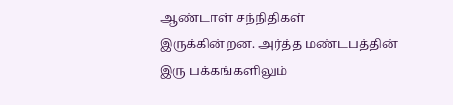ஆண்டாள் சந்நிதிகள் இருக்கின்றன. அர்த்த மண்டபத்தின் இரு பக்கங்களிலும்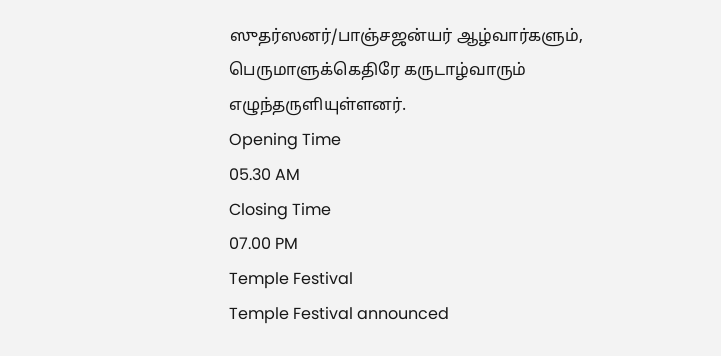ஸுதர்ஸனர்/பாஞ்சஜன்யர் ஆழ்வார்களும், பெருமாளுக்கெதிரே கருடாழ்வாரும் எழுந்தருளியுள்ளனர்.
Opening Time
05.30 AM
Closing Time
07.00 PM
Temple Festival
Temple Festival announced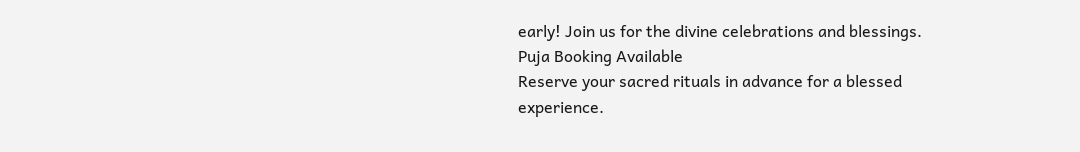early! Join us for the divine celebrations and blessings.
Puja Booking Available
Reserve your sacred rituals in advance for a blessed experience.